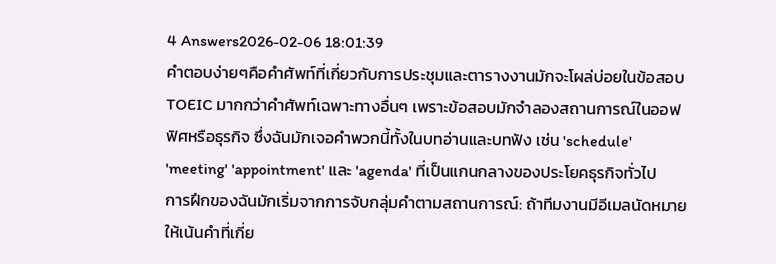4 Answers2026-02-06 18:01:39
คำตอบง่ายๆคือคำศัพท์ที่เกี่ยวกับการประชุมและตารางงานมักจะโผล่บ่อยในข้อสอบ TOEIC มากกว่าคำศัพท์เฉพาะทางอื่นๆ เพราะข้อสอบมักจำลองสถานการณ์ในออฟฟิศหรือธุรกิจ ซึ่งฉันมักเจอคำพวกนี้ทั้งในบทอ่านและบทฟัง เช่น 'schedule' 'meeting' 'appointment' และ 'agenda' ที่เป็นแกนกลางของประโยคธุรกิจทั่วไป
การฝึกของฉันมักเริ่มจากการจับกลุ่มคำตามสถานการณ์: ถ้าทีมงานมีอีเมลนัดหมาย ให้เน้นคำที่เกี่ย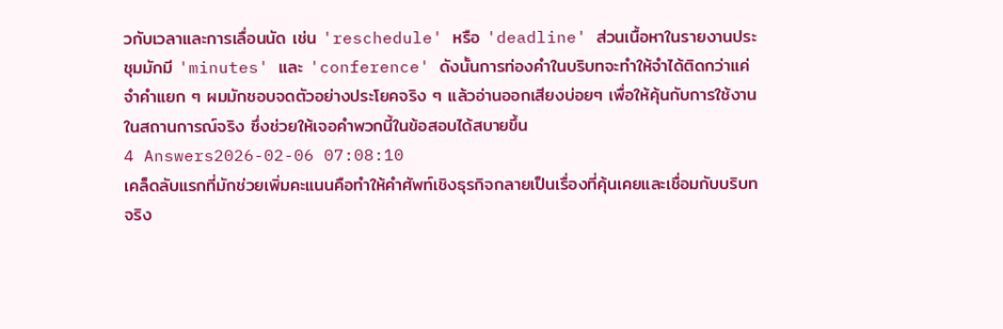วกับเวลาและการเลื่อนนัด เช่น 'reschedule' หรือ 'deadline' ส่วนเนื้อหาในรายงานประชุมมักมี 'minutes' และ 'conference' ดังนั้นการท่องคำในบริบทจะทำให้จำได้ติดกว่าแค่จำคำแยก ๆ ผมมักชอบจดตัวอย่างประโยคจริง ๆ แล้วอ่านออกเสียงบ่อยๆ เพื่อให้คุ้นกับการใช้งานในสถานการณ์จริง ซึ่งช่วยให้เจอคำพวกนี้ในข้อสอบได้สบายขึ้น
4 Answers2026-02-06 07:08:10
เคล็ดลับแรกที่มักช่วยเพิ่มคะแนนคือทำให้คำศัพท์เชิงธุรกิจกลายเป็นเรื่องที่คุ้นเคยและเชื่อมกับบริบทจริง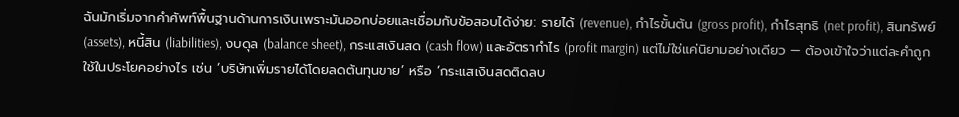ฉันมักเริ่มจากคำศัพท์พื้นฐานด้านการเงินเพราะมันออกบ่อยและเชื่อมกับข้อสอบได้ง่าย: รายได้ (revenue), กำไรขั้นต้น (gross profit), กำไรสุทธิ (net profit), สินทรัพย์ (assets), หนี้สิน (liabilities), งบดุล (balance sheet), กระแสเงินสด (cash flow) และอัตรากำไร (profit margin) แต่ไม่ใช่แค่นิยามอย่างเดียว — ต้องเข้าใจว่าแต่ละคำถูกใช้ในประโยคอย่างไร เช่น ‘บริษัทเพิ่มรายได้โดยลดต้นทุนขาย’ หรือ ‘กระแสเงินสดติดลบ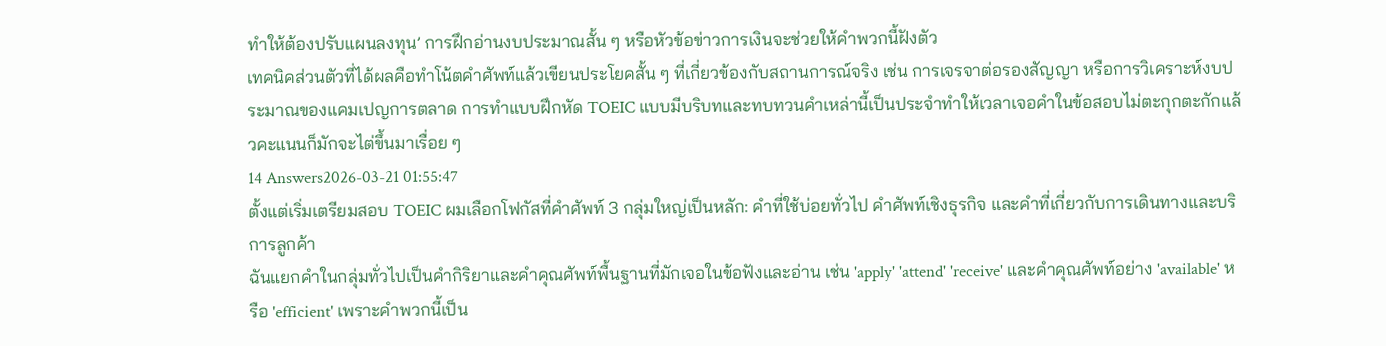ทำให้ต้องปรับแผนลงทุน’ การฝึกอ่านงบประมาณสั้น ๆ หรือหัวข้อข่าวการเงินจะช่วยให้คำพวกนี้ฝังตัว
เทคนิคส่วนตัวที่ได้ผลคือทำโน้ตคำศัพท์แล้วเขียนประโยคสั้น ๆ ที่เกี่ยวข้องกับสถานการณ์จริง เช่น การเจรจาต่อรองสัญญา หรือการวิเคราะห์งบประมาณของแคมเปญการตลาด การทำแบบฝึกหัด TOEIC แบบมีบริบทและทบทวนคำเหล่านี้เป็นประจำทำให้เวลาเจอคำในข้อสอบไม่ตะกุกตะกักแล้วคะแนนก็มักจะไต่ขึ้นมาเรื่อย ๆ
14 Answers2026-03-21 01:55:47
ตั้งแต่เริ่มเตรียมสอบ TOEIC ผมเลือกโฟกัสที่คำศัพท์ 3 กลุ่มใหญ่เป็นหลัก: คำที่ใช้บ่อยทั่วไป คำศัพท์เชิงธุรกิจ และคำที่เกี่ยวกับการเดินทางและบริการลูกค้า
ฉันแยกคำในกลุ่มทั่วไปเป็นคำกิริยาและคำคุณศัพท์พื้นฐานที่มักเจอในข้อฟังและอ่าน เช่น 'apply' 'attend' 'receive' และคำคุณศัพท์อย่าง 'available' หรือ 'efficient' เพราะคำพวกนี้เป็น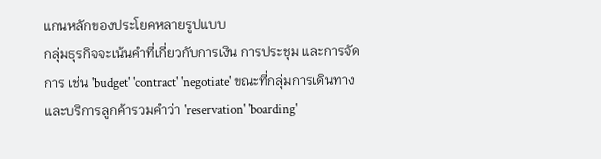แกนหลักของประโยคหลายรูปแบบ
กลุ่มธุรกิจจะเน้นคำที่เกี่ยวกับการเงิน การประชุม และการจัดการ เช่น 'budget' 'contract' 'negotiate' ขณะที่กลุ่มการเดินทางและบริการลูกค้ารวมคำว่า 'reservation' 'boarding'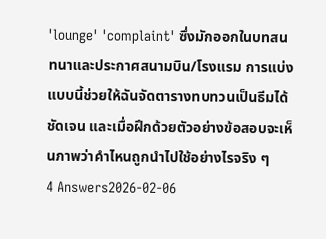'lounge' 'complaint' ซึ่งมักออกในบทสนทนาและประกาศสนามบิน/โรงแรม การแบ่งแบบนี้ช่วยให้ฉันจัดตารางทบทวนเป็นธีมได้ชัดเจน และเมื่อฝึกด้วยตัวอย่างข้อสอบจะเห็นภาพว่าคำไหนถูกนำไปใช้อย่างไรจริง ๆ
4 Answers2026-02-06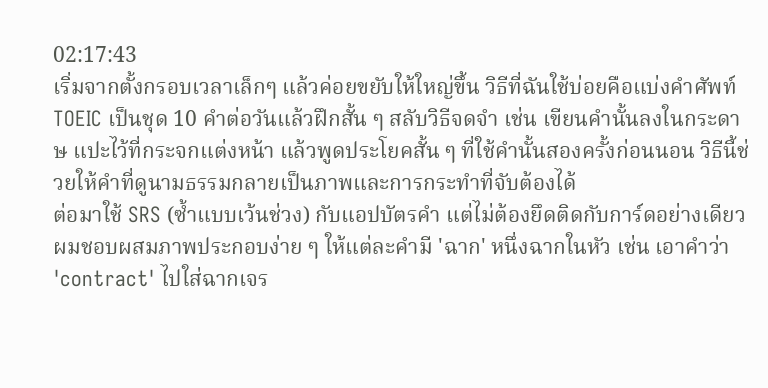02:17:43
เริ่มจากตั้งกรอบเวลาเล็กๆ แล้วค่อยขยับให้ใหญ่ขึ้น วิธีที่ฉันใช้บ่อยคือแบ่งคำศัพท์ TOEIC เป็นชุด 10 คำต่อวันแล้วฝึกสั้น ๆ สลับวิธีจดจำ เช่น เขียนคำนั้นลงในกระดาษ แปะไว้ที่กระจกแต่งหน้า แล้วพูดประโยคสั้น ๆ ที่ใช้คำนั้นสองครั้งก่อนนอน วิธีนี้ช่วยให้คำที่ดูนามธรรมกลายเป็นภาพและการกระทำที่จับต้องได้
ต่อมาใช้ SRS (ซ้ำแบบเว้นช่วง) กับแอปบัตรคำ แต่ไม่ต้องยึดติดกับการ์ดอย่างเดียว ผมชอบผสมภาพประกอบง่าย ๆ ให้แต่ละคำมี 'ฉาก' หนึ่งฉากในหัว เช่น เอาคำว่า 'contract' ไปใส่ฉากเจร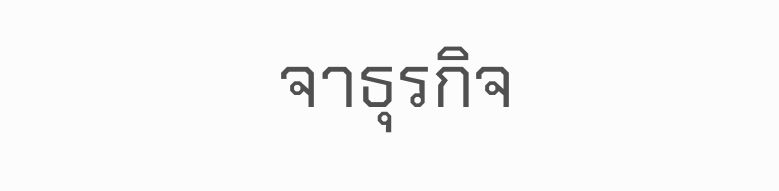จาธุรกิจ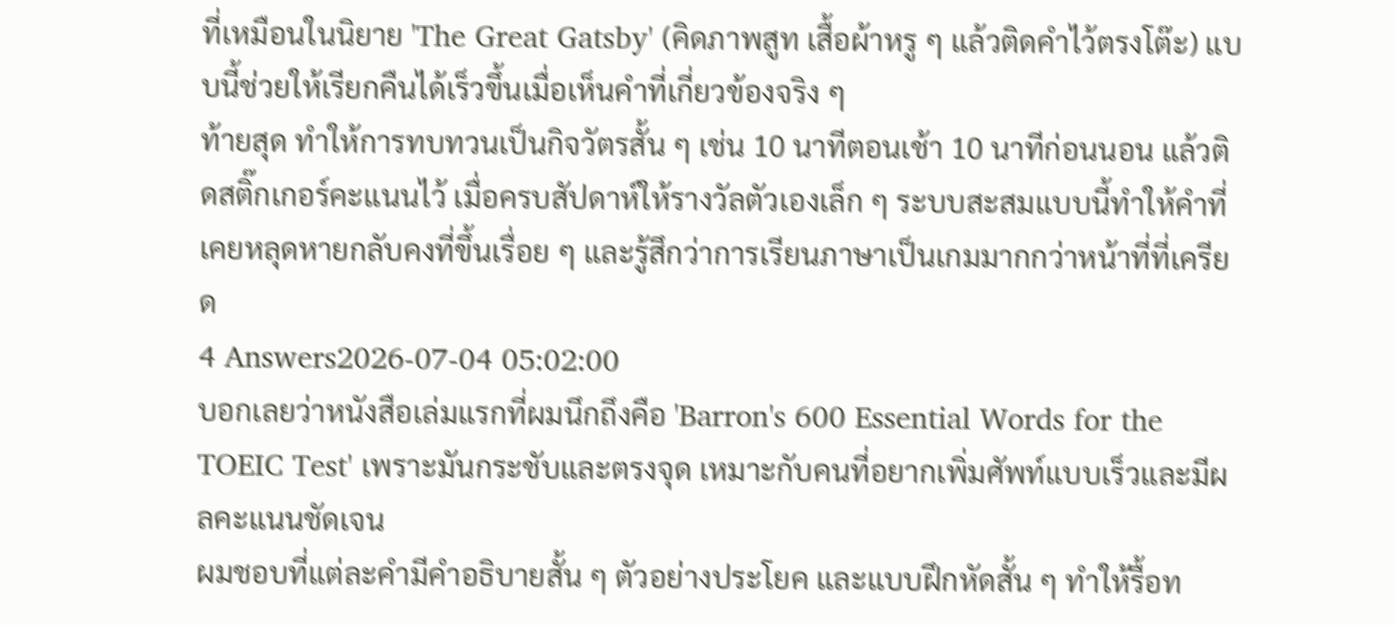ที่เหมือนในนิยาย 'The Great Gatsby' (คิดภาพสูท เสื้อผ้าหรู ๆ แล้วติดคำไว้ตรงโต๊ะ) แบบนี้ช่วยให้เรียกคืนได้เร็วขึ้นเมื่อเห็นคำที่เกี่ยวข้องจริง ๆ
ท้ายสุด ทำให้การทบทวนเป็นกิจวัตรสั้น ๆ เช่น 10 นาทีตอนเช้า 10 นาทีก่อนนอน แล้วติดสติ๊กเกอร์คะแนนไว้ เมื่อครบสัปดาห์ให้รางวัลตัวเองเล็ก ๆ ระบบสะสมแบบนี้ทำให้คำที่เคยหลุดหายกลับคงที่ขึ้นเรื่อย ๆ และรู้สึกว่าการเรียนภาษาเป็นเกมมากกว่าหน้าที่ที่เครียด
4 Answers2026-07-04 05:02:00
บอกเลยว่าหนังสือเล่มแรกที่ผมนึกถึงคือ 'Barron's 600 Essential Words for the TOEIC Test' เพราะมันกระชับและตรงจุด เหมาะกับคนที่อยากเพิ่มศัพท์แบบเร็วและมีผลคะแนนชัดเจน
ผมชอบที่แต่ละคำมีคำอธิบายสั้น ๆ ตัวอย่างประโยค และแบบฝึกหัดสั้น ๆ ทำให้รื้อท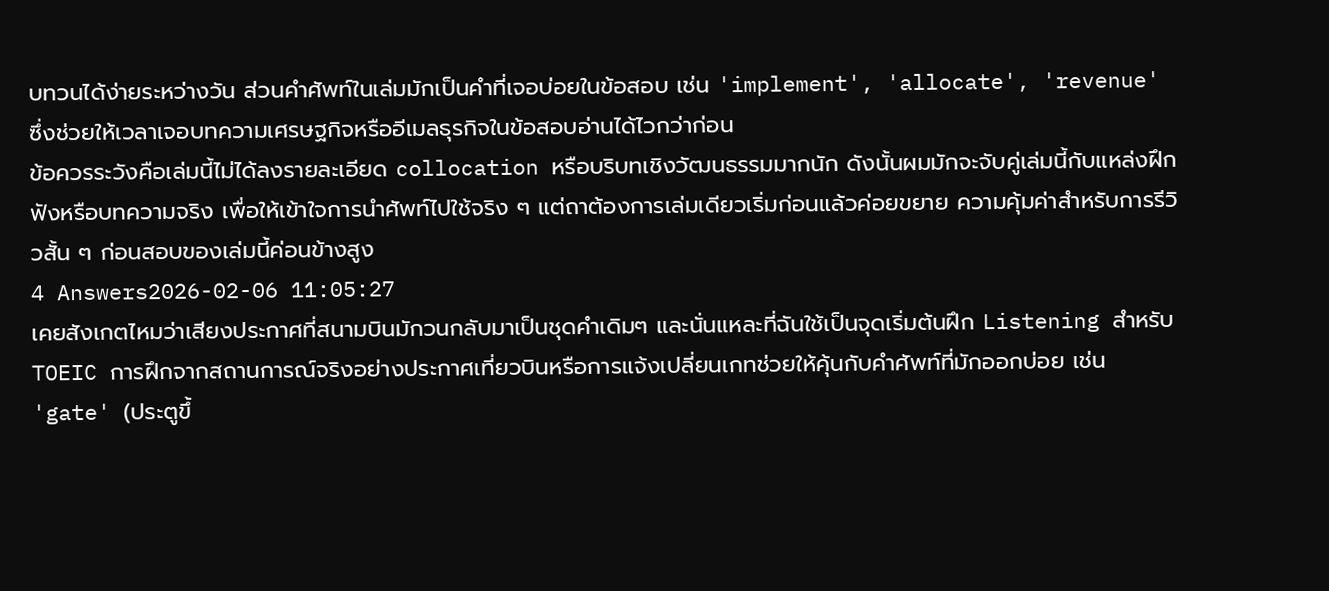บทวนได้ง่ายระหว่างวัน ส่วนคำศัพท์ในเล่มมักเป็นคำที่เจอบ่อยในข้อสอบ เช่น 'implement', 'allocate', 'revenue' ซึ่งช่วยให้เวลาเจอบทความเศรษฐกิจหรืออีเมลธุรกิจในข้อสอบอ่านได้ไวกว่าก่อน
ข้อควรระวังคือเล่มนี้ไม่ได้ลงรายละเอียด collocation หรือบริบทเชิงวัฒนธรรมมากนัก ดังนั้นผมมักจะจับคู่เล่มนี้กับแหล่งฝึกฟังหรือบทความจริง เพื่อให้เข้าใจการนำศัพท์ไปใช้จริง ๆ แต่ถาต้องการเล่มเดียวเริ่มก่อนแล้วค่อยขยาย ความคุ้มค่าสำหรับการรีวิวสั้น ๆ ก่อนสอบของเล่มนี้ค่อนข้างสูง
4 Answers2026-02-06 11:05:27
เคยสังเกตไหมว่าเสียงประกาศที่สนามบินมักวนกลับมาเป็นชุดคำเดิมๆ และนั่นแหละที่ฉันใช้เป็นจุดเริ่มต้นฝึก Listening สำหรับ TOEIC การฝึกจากสถานการณ์จริงอย่างประกาศเที่ยวบินหรือการแจ้งเปลี่ยนเกทช่วยให้คุ้นกับคำศัพท์ที่มักออกบ่อย เช่น 'gate' (ประตูขึ้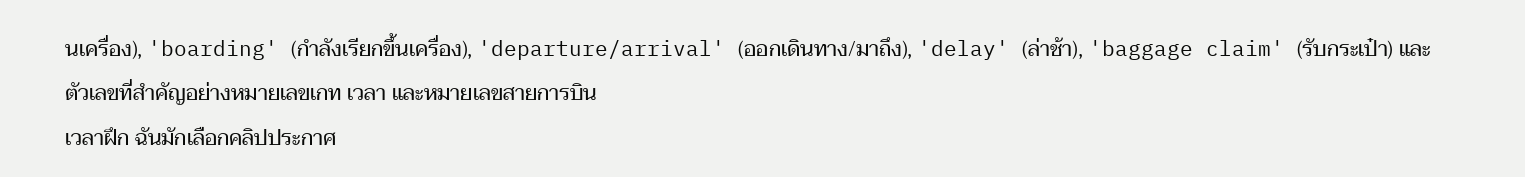นเครื่อง), 'boarding' (กำลังเรียกขึ้นเครื่อง), 'departure/arrival' (ออกเดินทาง/มาถึง), 'delay' (ล่าช้า), 'baggage claim' (รับกระเป๋า) และตัวเลขที่สำคัญอย่างหมายเลขเกท เวลา และหมายเลขสายการบิน
เวลาฝึก ฉันมักเลือกคลิปประกาศ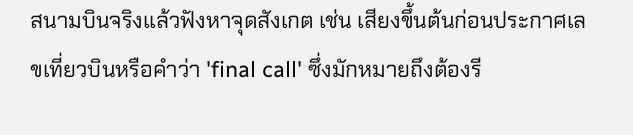สนามบินจริงแล้วฟังหาจุดสังเกต เช่น เสียงขึ้นต้นก่อนประกาศเลขเที่ยวบินหรือคำว่า 'final call' ซึ่งมักหมายถึงต้องรี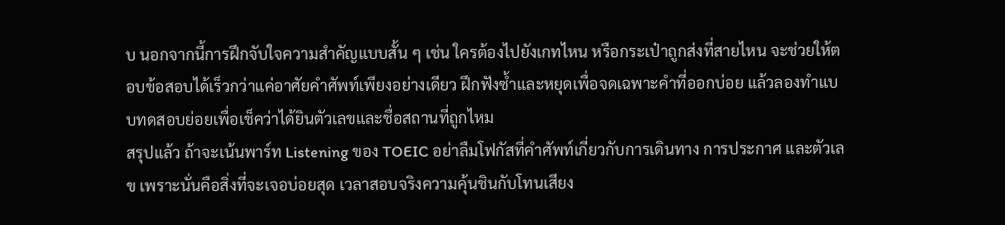บ นอกจากนี้การฝึกจับใจความสำคัญแบบสั้น ๆ เช่น ใครต้องไปยังเกทไหน หรือกระเป๋าถูกส่งที่สายไหน จะช่วยให้ตอบข้อสอบได้เร็วกว่าแค่อาศัยคำศัพท์เพียงอย่างเดียว ฝึกฟังซ้ำและหยุดเพื่อจดเฉพาะคำที่ออกบ่อย แล้วลองทำแบบทดสอบย่อยเพื่อเช็คว่าได้ยินตัวเลขและชื่อสถานที่ถูกไหม
สรุปแล้ว ถ้าจะเน้นพาร์ท Listening ของ TOEIC อย่าลืมโฟกัสที่คำศัพท์เกี่ยวกับการเดินทาง การประกาศ และตัวเลข เพราะนั่นคือสิ่งที่จะเจอบ่อยสุด เวลาสอบจริงความคุ้นชินกับโทนเสียง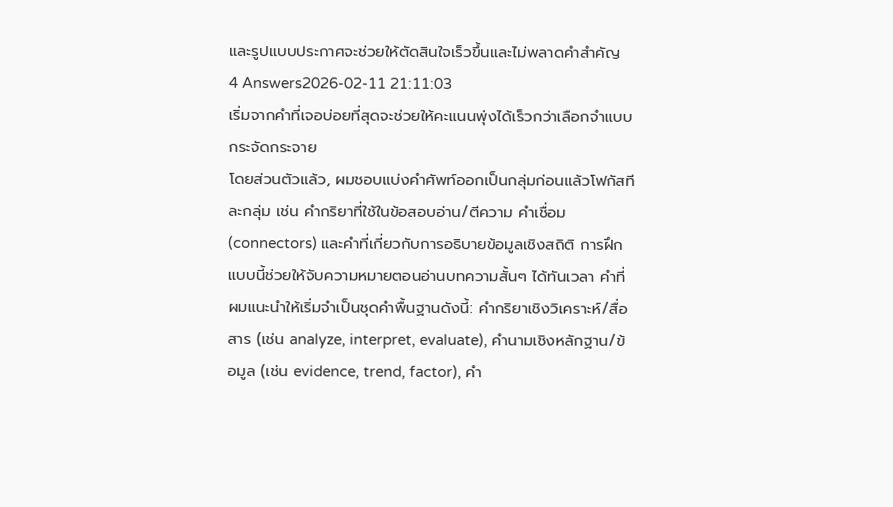และรูปแบบประกาศจะช่วยให้ตัดสินใจเร็วขึ้นและไม่พลาดคำสำคัญ
4 Answers2026-02-11 21:11:03
เริ่มจากคำที่เจอบ่อยที่สุดจะช่วยให้คะแนนพุ่งได้เร็วกว่าเลือกจำแบบกระจัดกระจาย
โดยส่วนตัวแล้ว, ผมชอบแบ่งคำศัพท์ออกเป็นกลุ่มก่อนแล้วโฟกัสทีละกลุ่ม เช่น คำกริยาที่ใช้ในข้อสอบอ่าน/ตีความ คำเชื่อม (connectors) และคำที่เกี่ยวกับการอธิบายข้อมูลเชิงสถิติ การฝึกแบบนี้ช่วยให้จับความหมายตอนอ่านบทความสั้นๆ ได้ทันเวลา คำที่ผมแนะนำให้เริ่มจำเป็นชุดคำพื้นฐานดังนี้: คำกริยาเชิงวิเคราะห์/สื่อสาร (เช่น analyze, interpret, evaluate), คำนามเชิงหลักฐาน/ข้อมูล (เช่น evidence, trend, factor), คำ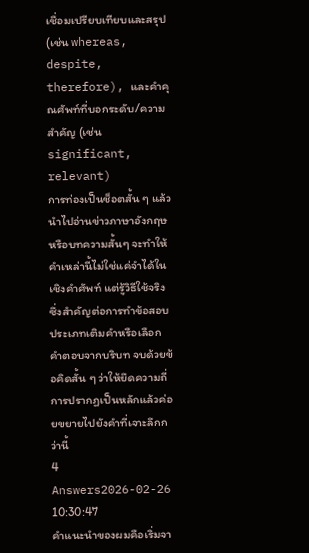เชื่อมเปรียบเทียบและสรุป (เช่น whereas, despite, therefore), และคำคุณศัพท์ที่บอกระดับ/ความสำคัญ (เช่น significant, relevant)
การท่องเป็นช็อตสั้น ๆ แล้วนำไปอ่านข่าวภาษาอังกฤษหรือบทความสั้นๆ จะทำให้คำเหล่านี้ไม่ใช่แค่จำได้ในเชิงคำศัพท์ แต่รู้วิธีใช้จริง ซึ่งสำคัญต่อการทำข้อสอบประเภทเติมคำหรือเลือกคำตอบจากบริบท จบด้วยข้อคิดสั้น ๆ ว่าให้ยึดความถี่การปรากฏเป็นหลักแล้วค่อยขยายไปยังคำที่เจาะลึกกว่านี้
4 Answers2026-02-26 10:30:47
คำแนะนำของผมคือเริ่มจา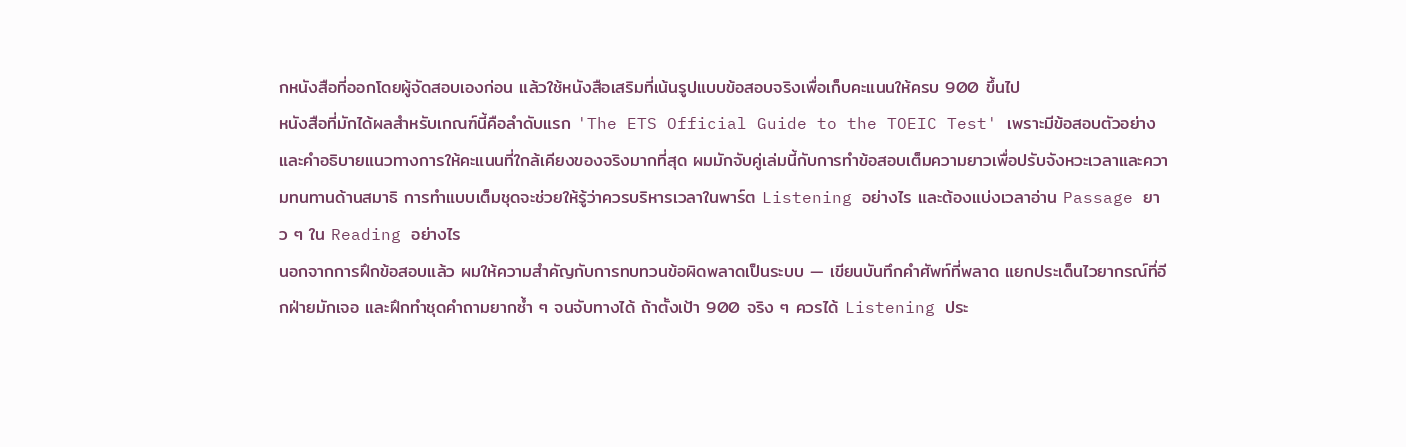กหนังสือที่ออกโดยผู้จัดสอบเองก่อน แล้วใช้หนังสือเสริมที่เน้นรูปแบบข้อสอบจริงเพื่อเก็บคะแนนให้ครบ 900 ขึ้นไป
หนังสือที่มักได้ผลสำหรับเกณฑ์นี้คือลำดับแรก 'The ETS Official Guide to the TOEIC Test' เพราะมีข้อสอบตัวอย่างและคำอธิบายแนวทางการให้คะแนนที่ใกล้เคียงของจริงมากที่สุด ผมมักจับคู่เล่มนี้กับการทำข้อสอบเต็มความยาวเพื่อปรับจังหวะเวลาและความทนทานด้านสมาธิ การทำแบบเต็มชุดจะช่วยให้รู้ว่าควรบริหารเวลาในพาร์ต Listening อย่างไร และต้องแบ่งเวลาอ่าน Passage ยาว ๆ ใน Reading อย่างไร
นอกจากการฝึกข้อสอบแล้ว ผมให้ความสำคัญกับการทบทวนข้อผิดพลาดเป็นระบบ — เขียนบันทึกคำศัพท์ที่พลาด แยกประเด็นไวยากรณ์ที่อีกฝ่ายมักเจอ และฝึกทำชุดคำถามยากซ้ำ ๆ จนจับทางได้ ถ้าตั้งเป้า 900 จริง ๆ ควรได้ Listening ประ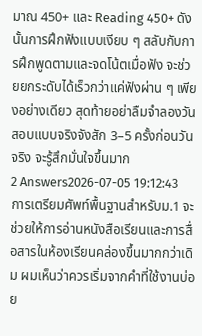มาณ 450+ และ Reading 450+ ดังนั้นการฝึกฟังแบบเงียบ ๆ สลับกับการฝึกพูดตามและจดโน้ตเมื่อฟัง จะช่วยยกระดับได้เร็วกว่าแค่ฟังผ่าน ๆ เพียงอย่างเดียว สุดท้ายอย่าลืมจำลองวันสอบแบบจริงจังสัก 3–5 ครั้งก่อนวันจริง จะรู้สึกมั่นใจขึ้นมาก
2 Answers2026-07-05 19:12:43
การเตรียมศัพท์พื้นฐานสำหรับม.1 จะช่วยให้การอ่านหนังสือเรียนและการสื่อสารในห้องเรียนคล่องขึ้นมากกว่าเดิม ผมเห็นว่าควรเริ่มจากคำที่ใช้งานบ่อย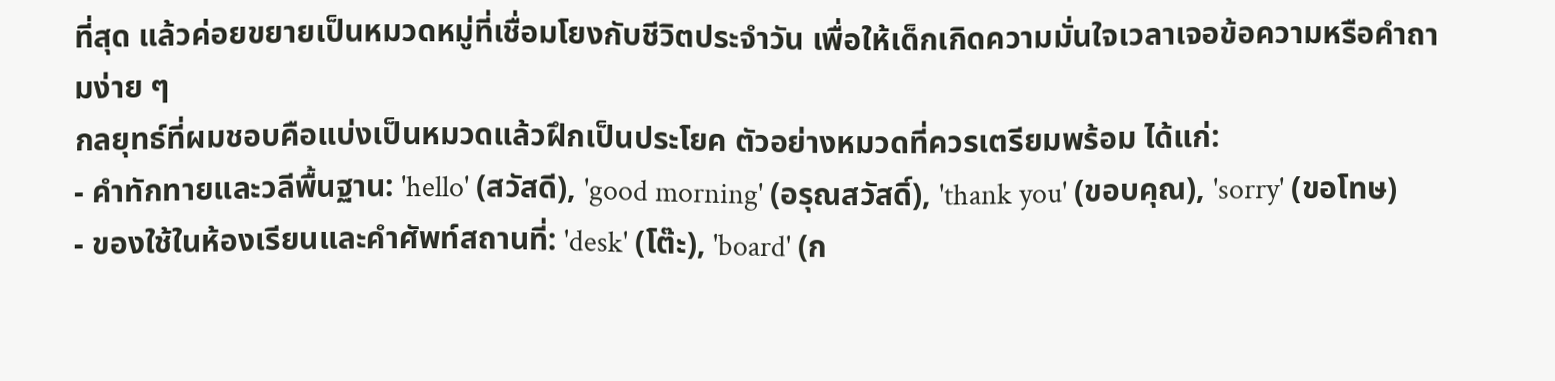ที่สุด แล้วค่อยขยายเป็นหมวดหมู่ที่เชื่อมโยงกับชีวิตประจำวัน เพื่อให้เด็กเกิดความมั่นใจเวลาเจอข้อความหรือคำถามง่าย ๆ
กลยุทธ์ที่ผมชอบคือแบ่งเป็นหมวดแล้วฝึกเป็นประโยค ตัวอย่างหมวดที่ควรเตรียมพร้อม ได้แก่:
- คำทักทายและวลีพื้นฐาน: 'hello' (สวัสดี), 'good morning' (อรุณสวัสดิ์), 'thank you' (ขอบคุณ), 'sorry' (ขอโทษ)
- ของใช้ในห้องเรียนและคำศัพท์สถานที่: 'desk' (โต๊ะ), 'board' (ก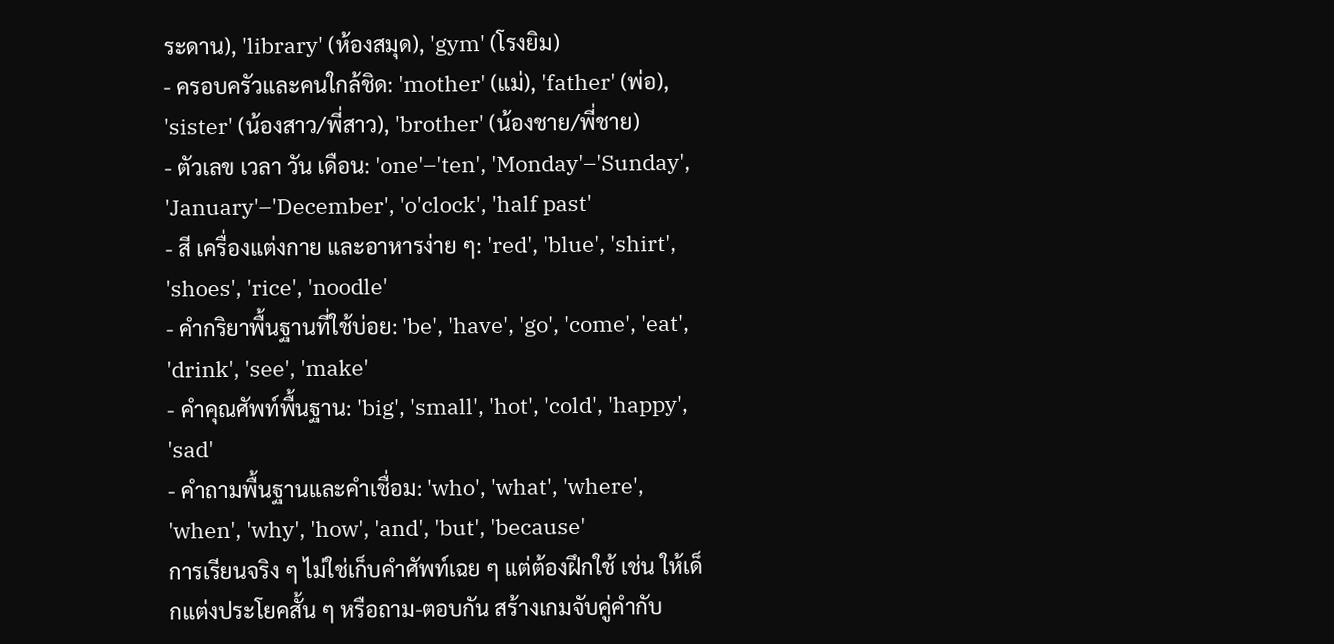ระดาน), 'library' (ห้องสมุด), 'gym' (โรงยิม)
- ครอบครัวและคนใกล้ชิด: 'mother' (แม่), 'father' (พ่อ), 'sister' (น้องสาว/พี่สาว), 'brother' (น้องชาย/พี่ชาย)
- ตัวเลข เวลา วัน เดือน: 'one'–'ten', 'Monday'–'Sunday', 'January'–'December', 'o'clock', 'half past'
- สี เครื่องแต่งกาย และอาหารง่าย ๆ: 'red', 'blue', 'shirt', 'shoes', 'rice', 'noodle'
- คำกริยาพื้นฐานที่ใช้บ่อย: 'be', 'have', 'go', 'come', 'eat', 'drink', 'see', 'make'
- คำคุณศัพท์พื้นฐาน: 'big', 'small', 'hot', 'cold', 'happy', 'sad'
- คำถามพื้นฐานและคำเชื่อม: 'who', 'what', 'where', 'when', 'why', 'how', 'and', 'but', 'because'
การเรียนจริง ๆ ไม่ใช่เก็บคำศัพท์เฉย ๆ แต่ต้องฝึกใช้ เช่น ให้เด็กแต่งประโยคสั้น ๆ หรือถาม-ตอบกัน สร้างเกมจับคู่คำกับ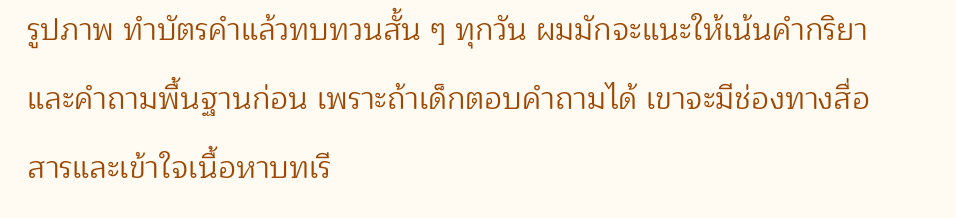รูปภาพ ทำบัตรคำแล้วทบทวนสั้น ๆ ทุกวัน ผมมักจะแนะให้เน้นคำกริยาและคำถามพื้นฐานก่อน เพราะถ้าเด็กตอบคำถามได้ เขาจะมีช่องทางสื่อสารและเข้าใจเนื้อหาบทเรี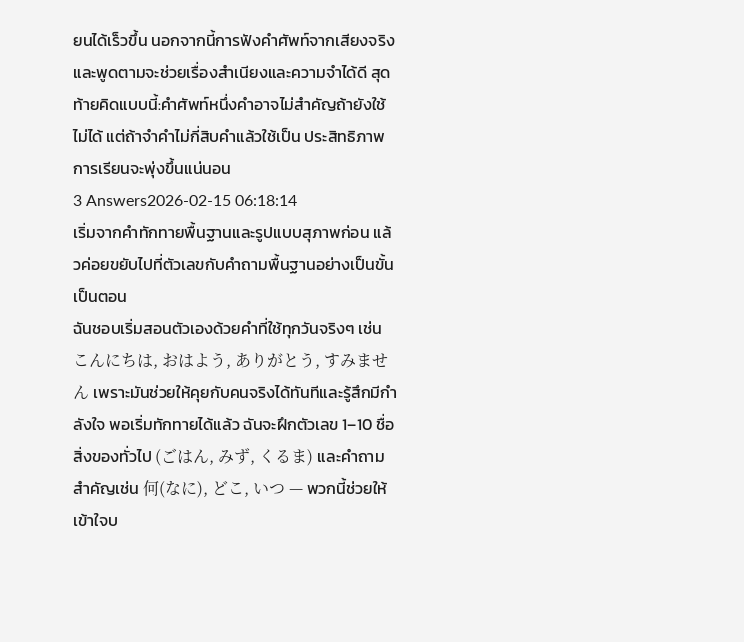ยนได้เร็วขึ้น นอกจากนี้การฟังคำศัพท์จากเสียงจริงและพูดตามจะช่วยเรื่องสำเนียงและความจำได้ดี สุดท้ายคิดแบบนี้:คำศัพท์หนึ่งคำอาจไม่สำคัญถ้ายังใช้ไม่ได้ แต่ถ้าจำคำไม่กี่สิบคำแล้วใช้เป็น ประสิทธิภาพการเรียนจะพุ่งขึ้นแน่นอน
3 Answers2026-02-15 06:18:14
เริ่มจากคำทักทายพื้นฐานและรูปแบบสุภาพก่อน แล้วค่อยขยับไปที่ตัวเลขกับคำถามพื้นฐานอย่างเป็นขั้นเป็นตอน
ฉันชอบเริ่มสอนตัวเองด้วยคำที่ใช้ทุกวันจริงๆ เช่น こんにちは, おはよう, ありがとう, すみません เพราะมันช่วยให้คุยกับคนจริงได้ทันทีและรู้สึกมีกำลังใจ พอเริ่มทักทายได้แล้ว ฉันจะฝึกตัวเลข 1–10 ชื่อสิ่งของทั่วไป (ごはん, みず, くるま) และคำถามสำคัญเช่น 何(なに), どこ, いつ — พวกนี้ช่วยให้เข้าใจบ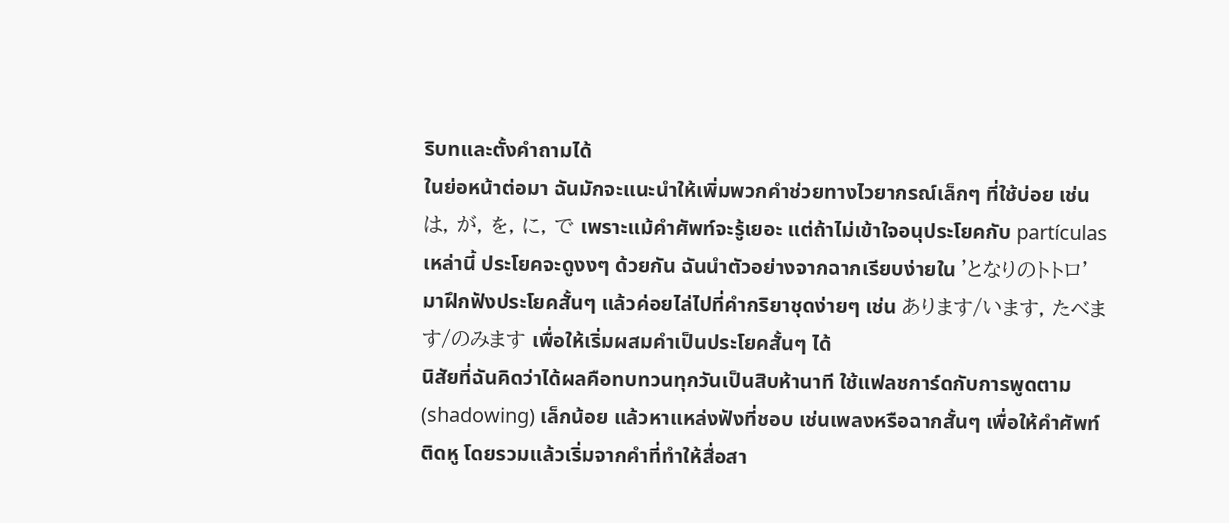ริบทและตั้งคำถามได้
ในย่อหน้าต่อมา ฉันมักจะแนะนำให้เพิ่มพวกคำช่วยทางไวยากรณ์เล็กๆ ที่ใช้บ่อย เช่น は, が, を, に, で เพราะแม้คำศัพท์จะรู้เยอะ แต่ถ้าไม่เข้าใจอนุประโยคกับ partículas เหล่านี้ ประโยคจะดูงงๆ ด้วยกัน ฉันนำตัวอย่างจากฉากเรียบง่ายใน 'となりのトトロ' มาฝึกฟังประโยคสั้นๆ แล้วค่อยไล่ไปที่คำกริยาชุดง่ายๆ เช่น あります/います, たべます/のみます เพื่อให้เริ่มผสมคำเป็นประโยคสั้นๆ ได้
นิสัยที่ฉันคิดว่าได้ผลคือทบทวนทุกวันเป็นสิบห้านาที ใช้แฟลชการ์ดกับการพูดตาม (shadowing) เล็กน้อย แล้วหาแหล่งฟังที่ชอบ เช่นเพลงหรือฉากสั้นๆ เพื่อให้คำศัพท์ติดหู โดยรวมแล้วเริ่มจากคำที่ทำให้สื่อสา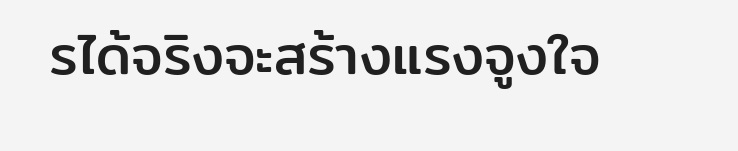รได้จริงจะสร้างแรงจูงใจ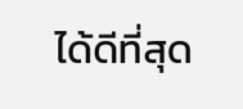ได้ดีที่สุด